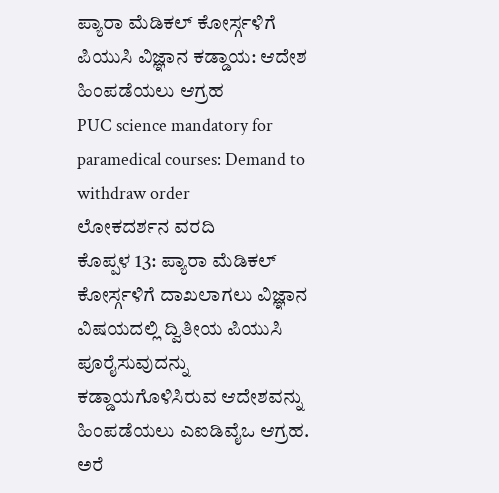ಪ್ಯಾರಾ ಮೆಡಿಕಲ್ ಕೋರ್ಸ್ಗಳಿಗೆ ಪಿಯುಸಿ ವಿಜ್ಞಾನ ಕಡ್ಡಾಯ: ಆದೇಶ ಹಿಂಪಡೆಯಲು ಆಗ್ರಹ
PUC science mandatory for paramedical courses: Demand to withdraw order
ಲೋಕದರ್ಶನ ವರದಿ
ಕೊಪ್ಪಳ 13: ಪ್ಯಾರಾ ಮೆಡಿಕಲ್ ಕೋರ್ಸ್ಗಳಿಗೆ ದಾಖಲಾಗಲು ವಿಜ್ಞಾನ ವಿಷಯದಲ್ಲಿ ದ್ವಿತೀಯ ಪಿಯುಸಿ ಪೂರೈಸುವುದನ್ನು ಕಡ್ಡಾಯಗೊಳಿಸಿರುವ ಆದೇಶವನ್ನು ಹಿಂಪಡೆಯಲು ಎಐಡಿವೈಒ ಆಗ್ರಹ. ಅರೆ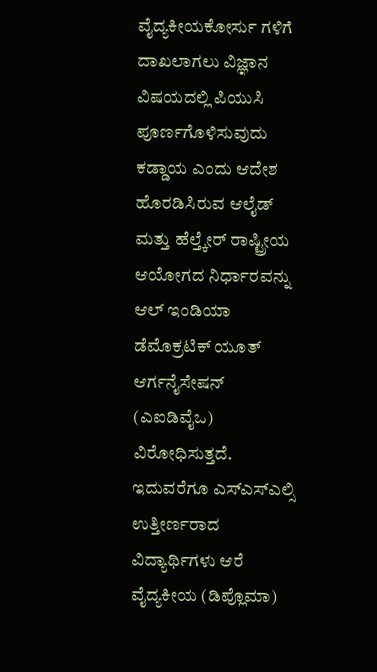ವೈದ್ಯಕೀಯಕೋರ್ಸು ಗಳಿಗೆ ದಾಖಲಾಗಲು ವಿಜ್ಞಾನ ವಿಷಯದಲ್ಲಿ ಪಿಯುಸಿ ಪೂರ್ಣಗೊಳಿಸುವುದು ಕಡ್ಡಾಯ ಎಂದು ಆದೇಶ ಹೊರಡಿಸಿರುವ ಆಲೈಡ್ ಮತ್ತು ಹೆಲ್ತ್ಕೇರ್ ರಾಷ್ಟ್ರೀಯ ಆಯೋಗದ ನಿರ್ಧಾರವನ್ನು ಆಲ್ ಇಂಡಿಯಾ ಡೆಮೊಕ್ರಟಿಕ್ ಯೂತ್ ಆರ್ಗನೈಸೇಷನ್ (ಎಐಡಿವೈಒ) ವಿರೋಧಿಸುತ್ತದೆ.
ಇದುವರೆಗೂ ಎಸ್ಎಸ್ಎಲ್ಸಿ ಉತ್ತೀರ್ಣರಾದ ವಿದ್ಯಾರ್ಥಿಗಳು ಆರೆ ವೈದ್ಯಕೀಯ (ಡಿಪ್ಲೊಮಾ)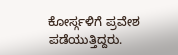ಕೋರ್ಸ್ಗಳಿಗೆ ಪ್ರವೇಶ ಪಡೆಯುತ್ತಿದ್ದರು.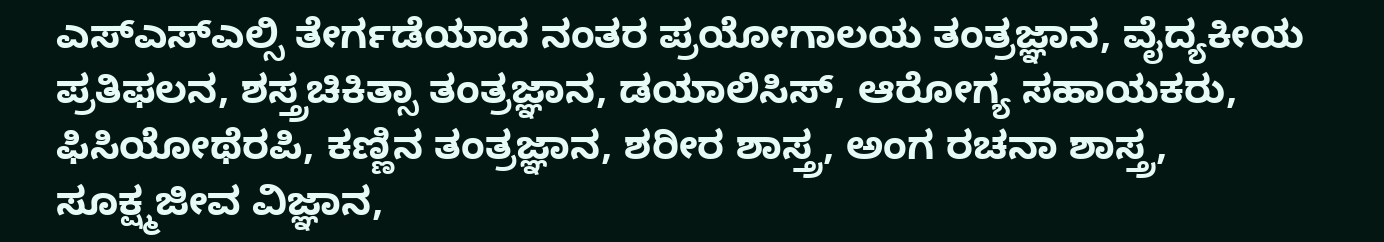ಎಸ್ಎಸ್ಎಲ್ಸಿ ತೇರ್ಗಡೆಯಾದ ನಂತರ ಪ್ರಯೋಗಾಲಯ ತಂತ್ರಜ್ಞಾನ, ವೈದ್ಯಕೀಯ ಪ್ರತಿಫಲನ, ಶಸ್ತ್ರಚಿಕಿತ್ಸಾ ತಂತ್ರಜ್ಞಾನ, ಡಯಾಲಿಸಿಸ್, ಆರೋಗ್ಯ ಸಹಾಯಕರು, ಫಿಸಿಯೋಥೆರಪಿ, ಕಣ್ಣಿನ ತಂತ್ರಜ್ಞಾನ, ಶರೀರ ಶಾಸ್ತ್ರ, ಅಂಗ ರಚನಾ ಶಾಸ್ತ್ರ, ಸೂಕ್ಷ್ಮಜೀವ ವಿಜ್ಞಾನ,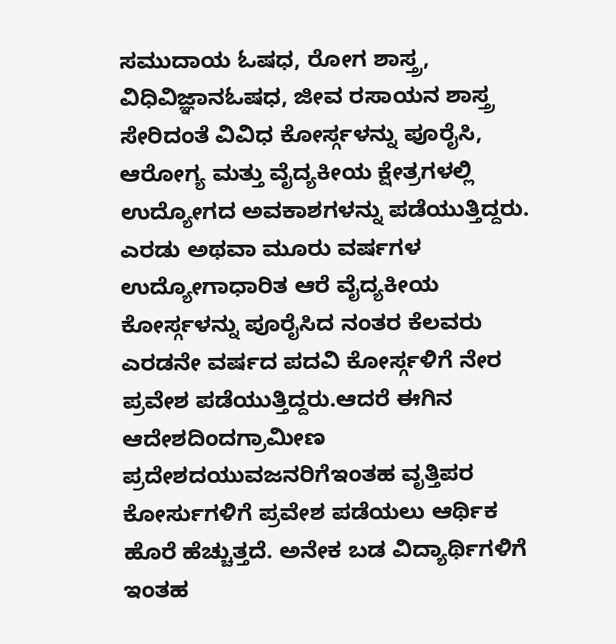ಸಮುದಾಯ ಓಷಧ, ರೋಗ ಶಾಸ್ತ್ರ, ವಿಧಿವಿಜ್ಞಾನಓಷಧ, ಜೀವ ರಸಾಯನ ಶಾಸ್ತ್ರ ಸೇರಿದಂತೆ ವಿವಿಧ ಕೋರ್ಸ್ಗಳನ್ನು ಪೂರೈಸಿ, ಆರೋಗ್ಯ ಮತ್ತು ವೈದ್ಯಕೀಯ ಕ್ಷೇತ್ರಗಳಲ್ಲಿ ಉದ್ಯೋಗದ ಅವಕಾಶಗಳನ್ನು ಪಡೆಯುತ್ತಿದ್ದರು.
ಎರಡು ಅಥವಾ ಮೂರು ವರ್ಷಗಳ ಉದ್ಯೋಗಾಧಾರಿತ ಆರೆ ವೈದ್ಯಕೀಯ ಕೋರ್ಸ್ಗಳನ್ನು ಪೂರೈಸಿದ ನಂತರ ಕೆಲವರು ಎರಡನೇ ವರ್ಷದ ಪದವಿ ಕೋರ್ಸ್ಗಳಿಗೆ ನೇರ ಪ್ರವೇಶ ಪಡೆಯುತ್ತಿದ್ದರು.ಆದರೆ ಈಗಿನ ಆದೇಶದಿಂದಗ್ರಾಮೀಣ ಪ್ರದೇಶದಯುವಜನರಿಗೆಇಂತಹ ವೃತ್ತಿಪರ ಕೋರ್ಸುಗಳಿಗೆ ಪ್ರವೇಶ ಪಡೆಯಲು ಆರ್ಥಿಕ ಹೊರೆ ಹೆಚ್ಚುತ್ತದೆ. ಅನೇಕ ಬಡ ವಿದ್ಯಾರ್ಥಿಗಳಿಗೆ ಇಂತಹ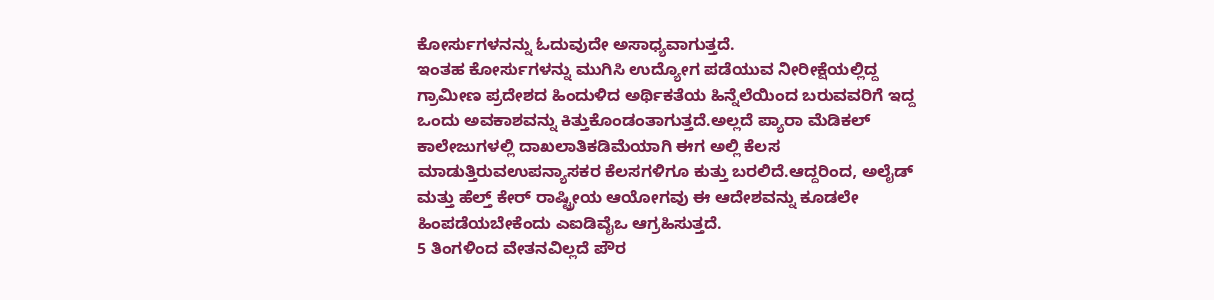ಕೋರ್ಸುಗಳನನ್ನು ಓದುವುದೇ ಅಸಾಧ್ಯವಾಗುತ್ತದೆ.
ಇಂತಹ ಕೋರ್ಸುಗಳನ್ನು ಮುಗಿಸಿ ಉದ್ಯೋಗ ಪಡೆಯುವ ನೀರೀಕ್ಷೆಯಲ್ಲಿದ್ದ ಗ್ರಾಮೀಣ ಪ್ರದೇಶದ ಹಿಂದುಳಿದ ಅರ್ಥಿಕತೆಯ ಹಿನ್ನೆಲೆಯಿಂದ ಬರುವವರಿಗೆ ಇದ್ದ ಒಂದು ಅವಕಾಶವನ್ನು ಕಿತ್ತುಕೊಂಡಂತಾಗುತ್ತದೆ.ಅಲ್ಲದೆ ಪ್ಯಾರಾ ಮೆಡಿಕಲ್ ಕಾಲೇಜುಗಳಲ್ಲಿ ದಾಖಲಾತಿಕಡಿಮೆಯಾಗಿ ಈಗ ಅಲ್ಲಿ ಕೆಲಸ ಮಾಡುತ್ತಿರುವಉಪನ್ಯಾಸಕರ ಕೆಲಸಗಳಿಗೂ ಕುತ್ತು ಬರಲಿದೆ.ಆದ್ದರಿಂದ, ಅಲೈಡ್ ಮತ್ತು ಹೆಲ್ತ್ ಕೇರ್ ರಾಷ್ಟ್ರೀಯ ಆಯೋಗವು ಈ ಆದೇಶವನ್ನು ಕೂಡಲೇ ಹಿಂಪಡೆಯಬೇಕೆಂದು ಎಐಡಿವೈಒ ಆಗ್ರಹಿಸುತ್ತದೆ.
5 ತಿಂಗಳಿಂದ ವೇತನವಿಲ್ಲದೆ ಪೌರ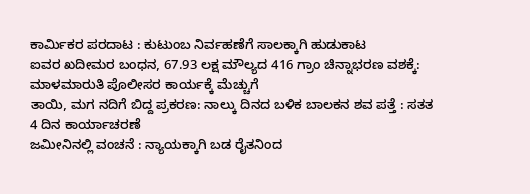ಕಾರ್ಮಿಕರ ಪರದಾಟ : ಕುಟುಂಬ ನಿರ್ವಹಣೆಗೆ ಸಾಲಕ್ಕಾಗಿ ಹುಡುಕಾಟ
ಐವರ ಖದೀಮರ ಬಂಧನ, 67.93 ಲಕ್ಷ ಮೌಲ್ಯದ 416 ಗ್ರಾಂ ಚಿನ್ನಾಭರಣ ವಶಕ್ಕೆ: ಮಾಳಮಾರುತಿ ಪೊಲೀಸರ ಕಾರ್ಯಕ್ಕೆ ಮೆಚ್ಚುಗೆ
ತಾಯಿ, ಮಗ ನದಿಗೆ ಬಿದ್ದ ಪ್ರಕರಣ: ನಾಲ್ಕು ದಿನದ ಬಳಿಕ ಬಾಲಕನ ಶವ ಪತ್ತೆ : ಸತತ 4 ದಿನ ಕಾರ್ಯಾಚರಣೆ
ಜಮೀನಿನಲ್ಲಿ ವಂಚನೆ : ನ್ಯಾಯಕ್ಕಾಗಿ ಬಡ ರೈತನಿಂದ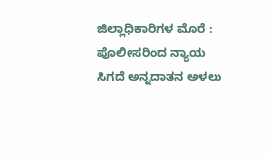ಜಿಲ್ಲಾಧಿಕಾರಿಗಳ ಮೊರೆ : ಪೊಲೀಸರಿಂದ ನ್ಯಾಯ ಸಿಗದೆ ಅನ್ನದಾತನ ಅಳಲು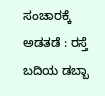ಸಂಚಾರಕ್ಕೆ ಅಡತಡೆ : ರಸ್ತೆ ಬದಿಯ ಡಬ್ಬಾ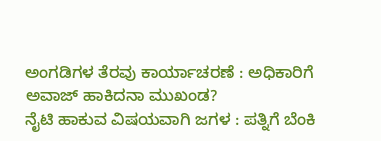ಅಂಗಡಿಗಳ ತೆರವು ಕಾರ್ಯಾಚರಣೆ : ಅಧಿಕಾರಿಗೆ ಅವಾಜ್ ಹಾಕಿದನಾ ಮುಖಂಡ?
ನೈಟಿ ಹಾಕುವ ವಿಷಯವಾಗಿ ಜಗಳ : ಪತ್ನಿಗೆ ಬೆಂಕಿ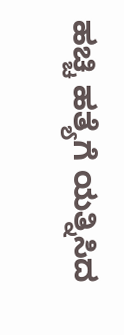ಹಚ್ಚಿ ಹತ್ಯೆಗೆ ಯತ್ನಿಸಿದ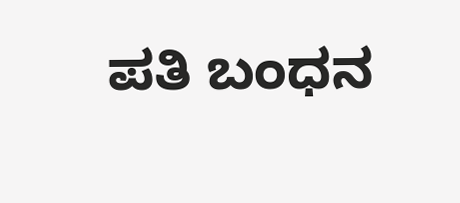ಪತಿ ಬಂಧನ